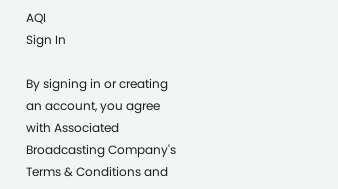AQI
Sign In

By signing in or creating an account, you agree with Associated Broadcasting Company's Terms & Conditions and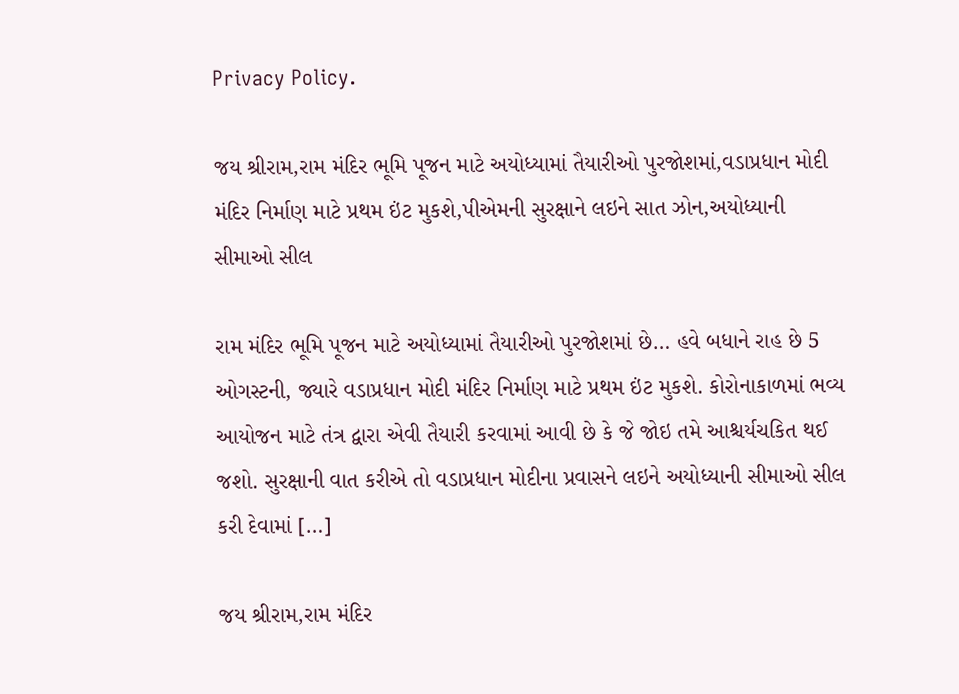Privacy Policy.

જય શ્રીરામ,રામ મંદિર ભૂમિ પૂજન માટે અયોધ્યામાં તૈયારીઓ પુરજોશમાં,વડાપ્રધાન મોદી મંદિર નિર્માણ માટે પ્રથમ ઇંટ મુકશે,પીએમની સુરક્ષાને લઇને સાત ઝોન,અયોધ્યાની સીમાઓ સીલ

રામ મંદિર ભૂમિ પૂજન માટે અયોધ્યામાં તૈયારીઓ પુરજોશમાં છે… હવે બધાને રાહ છે 5 ઓગસ્ટની, જ્યારે વડાપ્રધાન મોદી મંદિર નિર્માણ માટે પ્રથમ ઇંટ મુકશે. કોરોનાકાળમાં ભવ્ય આયોજન માટે તંત્ર દ્વારા એવી તૈયારી કરવામાં આવી છે કે જે જોઇ તમે આશ્ચર્યચકિત થઈ જશો. સુરક્ષાની વાત કરીએ તો વડાપ્રધાન મોદીના પ્રવાસને લઇને અયોધ્યાની સીમાઓ સીલ કરી દેવામાં […]

જય શ્રીરામ,રામ મંદિર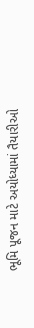ભૂમિ પૂજન માટે અયોધ્યામાં તૈયારીઓ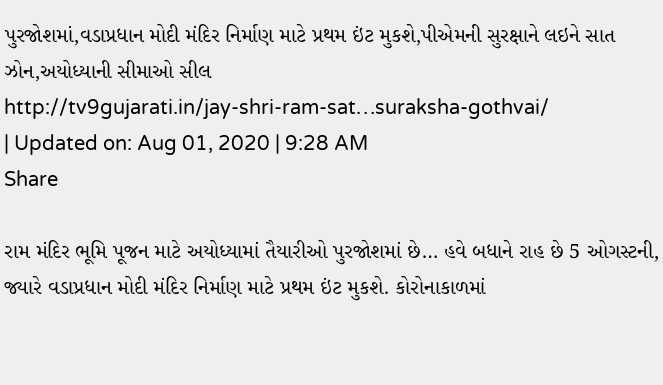પુરજોશમાં,વડાપ્રધાન મોદી મંદિર નિર્માણ માટે પ્રથમ ઇંટ મુકશે,પીએમની સુરક્ષાને લઇને સાત ઝોન,અયોધ્યાની સીમાઓ સીલ
http://tv9gujarati.in/jay-shri-ram-sat…suraksha-gothvai/
| Updated on: Aug 01, 2020 | 9:28 AM
Share

રામ મંદિર ભૂમિ પૂજન માટે અયોધ્યામાં તૈયારીઓ પુરજોશમાં છે… હવે બધાને રાહ છે 5 ઓગસ્ટની, જ્યારે વડાપ્રધાન મોદી મંદિર નિર્માણ માટે પ્રથમ ઇંટ મુકશે. કોરોનાકાળમાં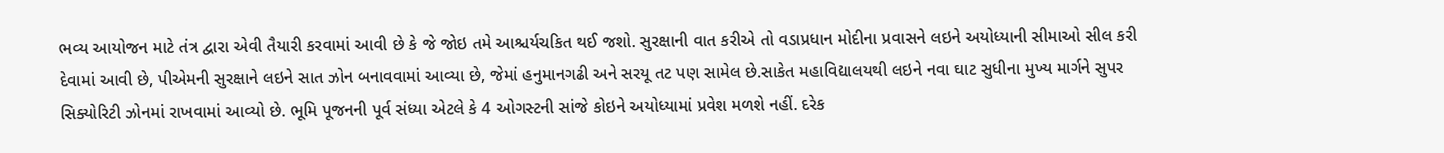ભવ્ય આયોજન માટે તંત્ર દ્વારા એવી તૈયારી કરવામાં આવી છે કે જે જોઇ તમે આશ્ચર્યચકિત થઈ જશો. સુરક્ષાની વાત કરીએ તો વડાપ્રધાન મોદીના પ્રવાસને લઇને અયોધ્યાની સીમાઓ સીલ કરી દેવામાં આવી છે, પીએમની સુરક્ષાને લઇને સાત ઝોન બનાવવામાં આવ્યા છે, જેમાં હનુમાનગઢી અને સરયૂ તટ પણ સામેલ છે.સાકેત મહાવિદ્યાલયથી લઇને નવા ઘાટ સુધીના મુખ્ય માર્ગને સુપર સિક્યોરિટી ઝોનમાં રાખવામાં આવ્યો છે. ભૂમિ પૂજનની પૂર્વ સંધ્યા એટલે કે 4 ઓગસ્ટની સાંજે કોઇને અયોધ્યામાં પ્રવેશ મળશે નહીં. દરેક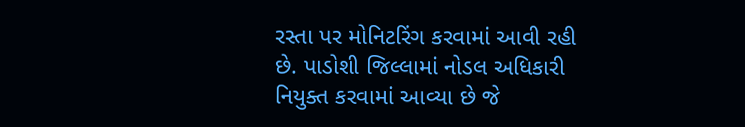રસ્તા પર મોનિટરિંગ કરવામાં આવી રહી છે. પાડોશી જિલ્લામાં નોડલ અધિકારી નિયુક્ત કરવામાં આવ્યા છે જે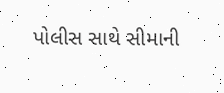પોલીસ સાથે સીમાની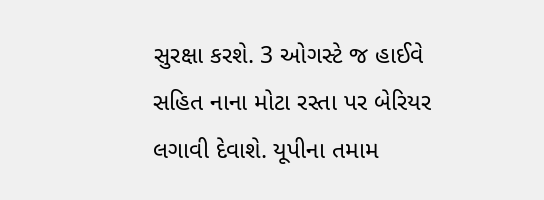સુરક્ષા કરશે. 3 ઓગસ્ટે જ હાઈવે સહિત નાના મોટા રસ્તા પર બેરિયર લગાવી દેવાશે. યૂપીના તમામ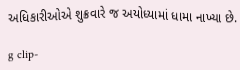અધિકારીઓએ શુક્રવારે જ અયોધ્યામાં ધામા નાખ્યા છે.

g clip-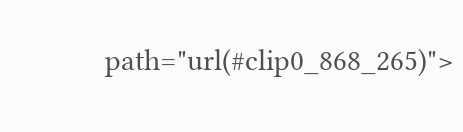path="url(#clip0_868_265)">